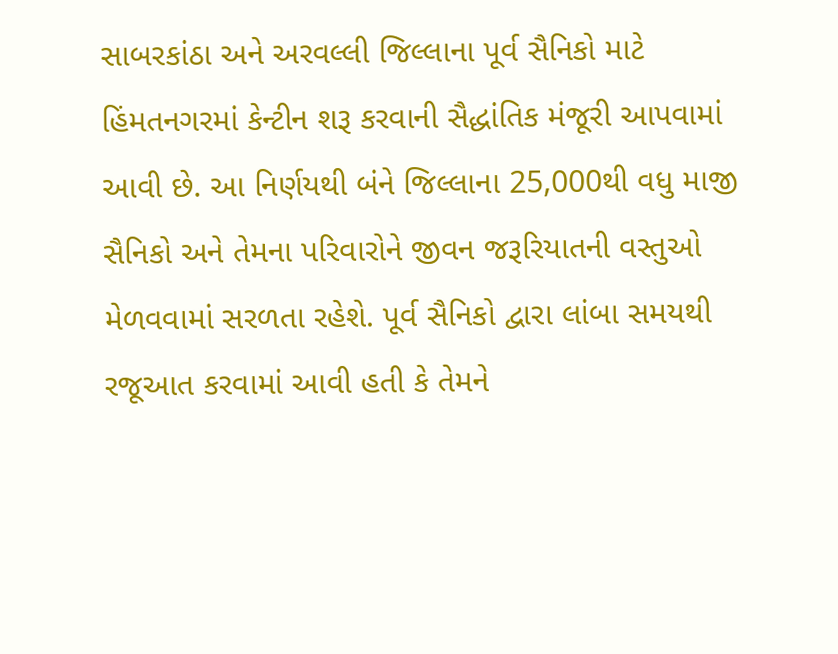સાબરકાંઠા અને અરવલ્લી જિલ્લાના પૂર્વ સૈનિકો માટે હિંમતનગરમાં કેન્ટીન શરૂ કરવાની સૈદ્ધાંતિક મંજૂરી આપવામાં આવી છે. આ નિર્ણયથી બંને જિલ્લાના 25,000થી વધુ માજી સૈનિકો અને તેમના પરિવારોને જીવન જરૂરિયાતની વસ્તુઓ મેળવવામાં સરળતા રહેશે. પૂર્વ સૈનિકો દ્વારા લાંબા સમયથી રજૂઆત કરવામાં આવી હતી કે તેમને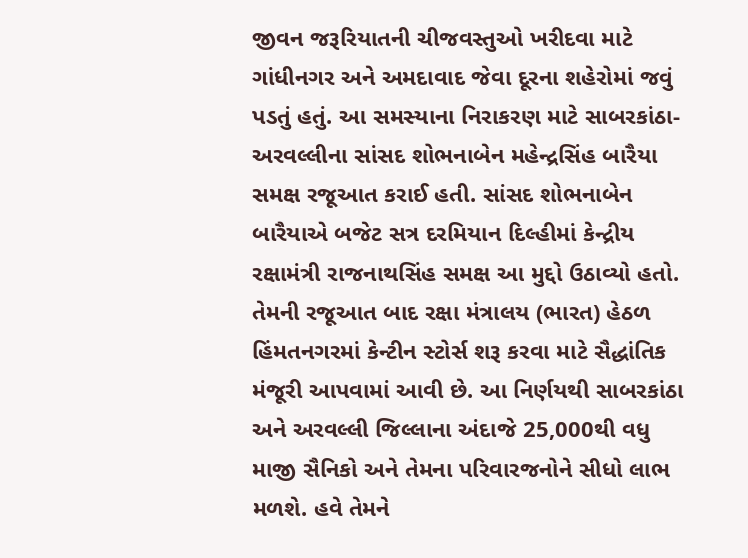જીવન જરૂરિયાતની ચીજવસ્તુઓ ખરીદવા માટે ગાંધીનગર અને અમદાવાદ જેવા દૂરના શહેરોમાં જવું પડતું હતું. આ સમસ્યાના નિરાકરણ માટે સાબરકાંઠા-અરવલ્લીના સાંસદ શોભનાબેન મહેન્દ્રસિંહ બારૈયા સમક્ષ રજૂઆત કરાઈ હતી. સાંસદ શોભનાબેન બારૈયાએ બજેટ સત્ર દરમિયાન દિલ્હીમાં કેન્દ્રીય રક્ષામંત્રી રાજનાથસિંહ સમક્ષ આ મુદ્દો ઉઠાવ્યો હતો. તેમની રજૂઆત બાદ રક્ષા મંત્રાલય (ભારત) હેઠળ હિંમતનગરમાં કેન્ટીન સ્ટોર્સ શરૂ કરવા માટે સૈદ્ધાંતિક મંજૂરી આપવામાં આવી છે. આ નિર્ણયથી સાબરકાંઠા અને અરવલ્લી જિલ્લાના અંદાજે 25,000થી વધુ માજી સૈનિકો અને તેમના પરિવારજનોને સીધો લાભ મળશે. હવે તેમને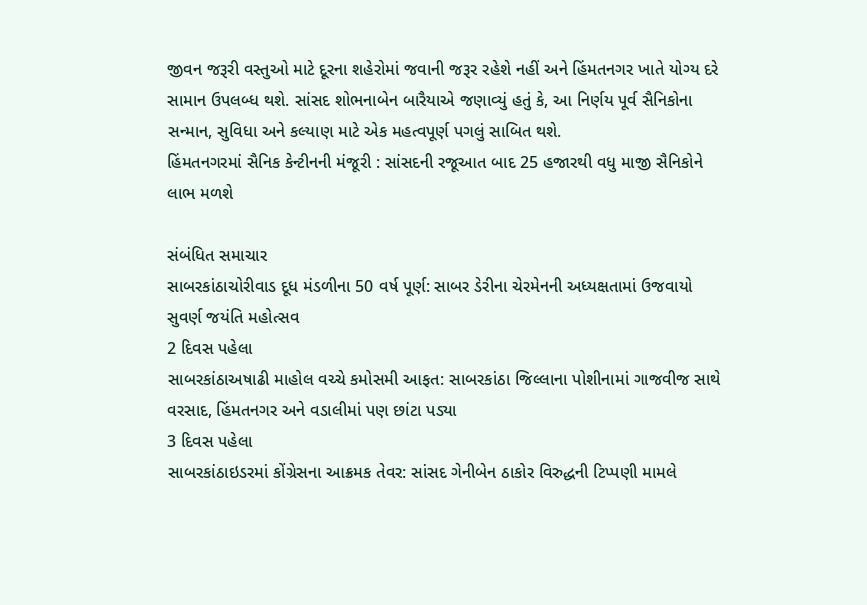જીવન જરૂરી વસ્તુઓ માટે દૂરના શહેરોમાં જવાની જરૂર રહેશે નહીં અને હિંમતનગર ખાતે યોગ્ય દરે સામાન ઉપલબ્ધ થશે. સાંસદ શોભનાબેન બારૈયાએ જણાવ્યું હતું કે, આ નિર્ણય પૂર્વ સૈનિકોના સન્માન, સુવિધા અને કલ્યાણ માટે એક મહત્વપૂર્ણ પગલું સાબિત થશે.
હિંમતનગરમાં સૈનિક કેન્ટીનની મંજૂરી : સાંસદની રજૂઆત બાદ 25 હજારથી વધુ માજી સૈનિકોને લાભ મળશે

સંબંધિત સમાચાર
સાબરકાંઠાચોરીવાડ દૂધ મંડળીના 50 વર્ષ પૂર્ણ: સાબર ડેરીના ચેરમેનની અધ્યક્ષતામાં ઉજવાયો સુવર્ણ જયંતિ મહોત્સવ
2 દિવસ પહેલા
સાબરકાંઠાઅષાઢી માહોલ વચ્ચે કમોસમી આફત: સાબરકાંઠા જિલ્લાના પોશીનામાં ગાજવીજ સાથે વરસાદ, હિંમતનગર અને વડાલીમાં પણ છાંટા પડ્યા
3 દિવસ પહેલા
સાબરકાંઠાઇડરમાં કોંગ્રેસના આક્રમક તેવર: સાંસદ ગેનીબેન ઠાકોર વિરુદ્ધની ટિપ્પણી મામલે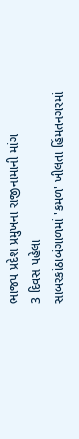ભાજપ પ્રદેશ પ્રમુખના રાજીનામાની માંગ
3 દિવસ પહેલા
સાબરકાંઠાબંગાળમાં 'કમળ' ખીલતા હિંમતનગરમાં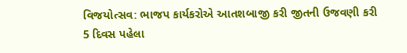વિજયોત્સવ: ભાજપ કાર્યકરોએ આતશબાજી કરી જીતની ઉજવણી કરી
5 દિવસ પહેલા